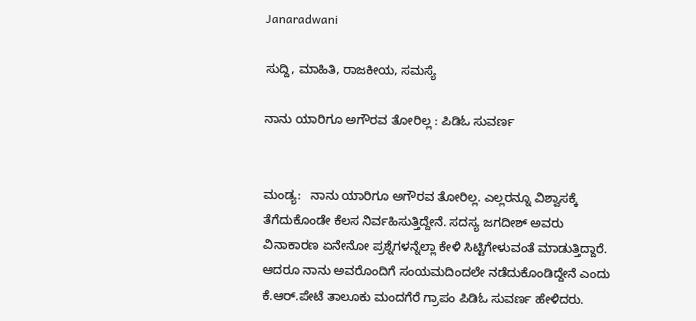Janaradwani

ಸುದ್ದಿ, ಮಾಹಿತಿ, ರಾಜಕೀಯ, ಸಮಸ್ಯೆ

ನಾನು ಯಾರಿಗೂ ಅಗೌರವ ತೋರಿಲ್ಲ : ಪಿಡಿಓ ಸುವರ್ಣ


ಮಂಡ್ಯ:   ನಾನು ಯಾರಿಗೂ ಅಗೌರವ ತೋರಿಲ್ಲ. ಎಲ್ಲರನ್ನೂ ವಿಶ್ವಾಸಕ್ಕೆ ತೆಗೆದುಕೊಂಡೇ ಕೆಲಸ ನಿರ್ವಹಿಸುತ್ತಿದ್ದೇನೆ. ಸದಸ್ಯ ಜಗದೀಶ್ ಅವರು ವಿನಾಕಾರಣ ಏನೇನೋ ಪ್ರಶ್ನೆಗಳನ್ನೆಲ್ಲಾ ಕೇಳಿ ಸಿಟ್ಟಿಗೇಳುವಂತೆ ಮಾಡುತ್ತಿದ್ದಾರೆ. ಆದರೂ ನಾನು ಅವರೊಂದಿಗೆ ಸಂಯಮದಿಂದಲೇ ನಡೆದುಕೊಂಡಿದ್ದೇನೆ ಎಂದು ಕೆ.ಆರ್.ಪೇಟೆ ತಾಲೂಕು ಮಂದಗೆರೆ ಗ್ರಾಪಂ ಪಿಡಿಓ ಸುವರ್ಣ ಹೇಳಿದರು.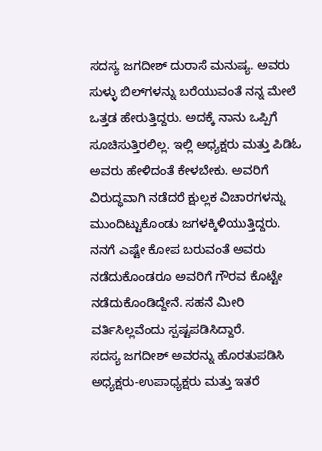ಸದಸ್ಯ ಜಗದೀಶ್ ದುರಾಸೆ ಮನುಷ್ಯ. ಅವರು ಸುಳ್ಳು ಬಿಲ್‌ಗಳನ್ನು ಬರೆಯುವಂತೆ ನನ್ನ ಮೇಲೆ ಒತ್ತಡ ಹೇರುತ್ತಿದ್ದರು. ಅದಕ್ಕೆ ನಾನು ಒಪ್ಪಿಗೆ ಸೂಚಿಸುತ್ತಿರಲಿಲ್ಲ. ಇಲ್ಲಿ ಅಧ್ಯಕ್ಷರು ಮತ್ತು ಪಿಡಿಓ ಅವರು ಹೇಳಿದಂತೆ ಕೇಳಬೇಕು. ಅವರಿಗೆ ವಿರುದ್ಧವಾಗಿ ನಡೆದರೆ ಕ್ಷುಲ್ಲಕ ವಿಚಾರಗಳನ್ನು ಮುಂದಿಟ್ಟುಕೊಂಡು ಜಗಳಕ್ಕಿಳಿಯುತ್ತಿದ್ದರು. ನನಗೆ ಎಷ್ಟೇ ಕೋಪ ಬರುವಂತೆ ಅವರು ನಡೆದುಕೊಂಡರೂ ಅವರಿಗೆ ಗೌರವ ಕೊಟ್ಟೇ ನಡೆದುಕೊಂಡಿದ್ದೇನೆ. ಸಹನೆ ಮೀರಿ ವರ್ತಿಸಿಲ್ಲವೆಂದು ಸ್ಪಷ್ಟಪಡಿಸಿದ್ದಾರೆ.
ಸದಸ್ಯ ಜಗದೀಶ್ ಅವರನ್ನು ಹೊರತುಪಡಿಸಿ ಅಧ್ಯಕ್ಷರು-ಉಪಾಧ್ಯಕ್ಷರು ಮತ್ತು ಇತರೆ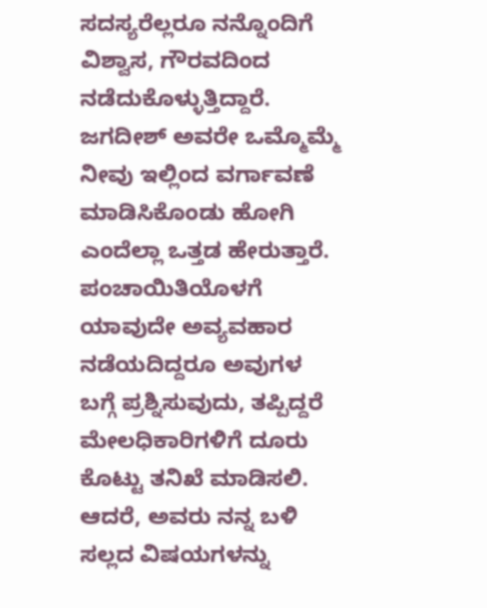ಸದಸ್ಯರೆಲ್ಲರೂ ನನ್ನೊಂದಿಗೆ ವಿಶ್ವಾಸ, ಗೌರವದಿಂದ ನಡೆದುಕೊಳ್ಳುತ್ತಿದ್ದಾರೆ. ಜಗದೀಶ್ ಅವರೇ ಒಮ್ಮೊಮ್ಮೆ ನೀವು ಇಲ್ಲಿಂದ ವರ್ಗಾವಣೆ ಮಾಡಿಸಿಕೊಂಡು ಹೋಗಿ ಎಂದೆಲ್ಲಾ ಒತ್ತಡ ಹೇರುತ್ತಾರೆ. ಪಂಚಾಯಿತಿಯೊಳಗೆ ಯಾವುದೇ ಅವ್ಯವಹಾರ ನಡೆಯದಿದ್ದರೂ ಅವುಗಳ ಬಗ್ಗೆ ಪ್ರಶ್ನಿಸುವುದು, ತಪ್ಪಿದ್ದರೆ ಮೇಲಧಿಕಾರಿಗಳಿಗೆ ದೂರು ಕೊಟ್ಟು ತನಿಖೆ ಮಾಡಿಸಲಿ. ಆದರೆ, ಅವರು ನನ್ನ ಬಳಿ ಸಲ್ಲದ ವಿಷಯಗಳನ್ನು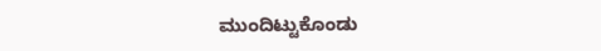ಮುಂದಿಟ್ಟುಕೊಂಡು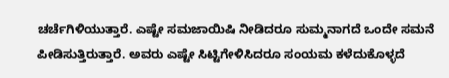ಚರ್ಚೆಗಿಳಿಯುತ್ತಾರೆ. ಎಷ್ಟೇ ಸಮಜಾಯಿಷಿ ನೀಡಿದರೂ ಸುಮ್ಮನಾಗದೆ ಒಂದೇ ಸಮನೆ ಪೀಡಿಸುತ್ತಿರುತ್ತಾರೆ. ಅವರು ಎಷ್ಟೇ ಸಿಟ್ಟಿಗೇಳಿಸಿದರೂ ಸಂಯಮ ಕಳೆದುಕೊಳ್ಳದೆ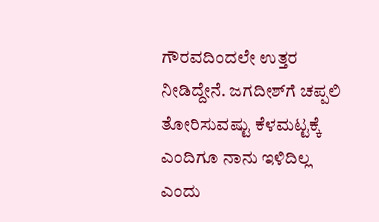ಗೌರವದಿಂದಲೇ ಉತ್ತರ ನೀಡಿದ್ದೇನೆ. ಜಗದೀಶ್‌ಗೆ ಚಪ್ಪಲಿ ತೋರಿಸುವಷ್ಟು ಕೆಳಮಟ್ಟಕ್ಕೆ ಎಂದಿಗೂ ನಾನು ಇಳಿದಿಲ್ಲ ಎಂದು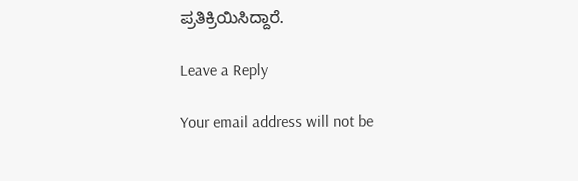ಪ್ರತಿಕ್ರಿಯಿಸಿದ್ದಾರೆ.

Leave a Reply

Your email address will not be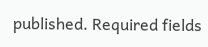published. Required fields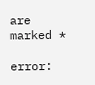are marked *

error: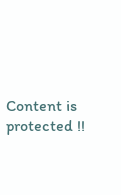Content is protected !!